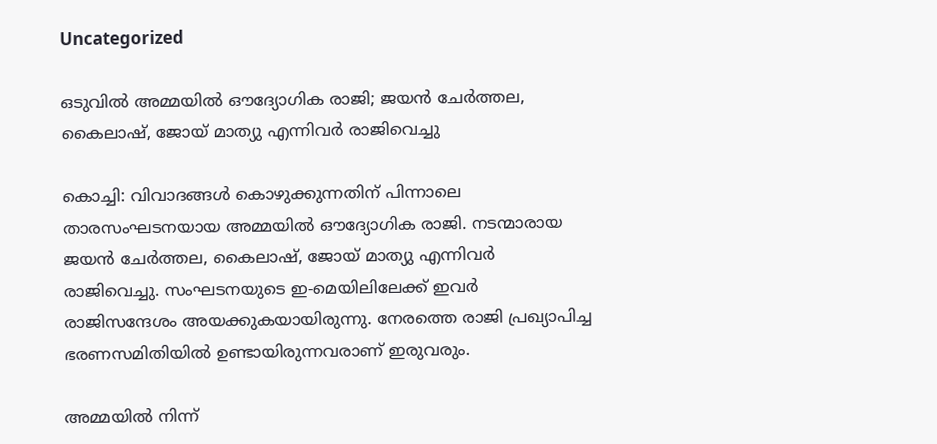Uncategorized

ഒടുവില്‍ അമ്മയില്‍ ഔദ്യോഗിക രാജി; ജയന്‍ ചേര്‍ത്തല, കൈലാഷ്, ജോയ് മാത്യു എന്നിവര്‍ രാജിവെച്ചു

കൊച്ചി: വിവാദങ്ങള്‍ കൊഴുക്കുന്നതിന് പിന്നാലെ താരസംഘടനയായ അമ്മയില്‍ ഔദ്യോഗിക രാജി. നടന്മാരായ ജയന്‍ ചേര്‍ത്തല, കൈലാഷ്, ജോയ് മാത്യു എന്നിവര്‍ രാജിവെച്ചു. സംഘടനയുടെ ഇ-മെയിലിലേക്ക് ഇവർ രാജിസന്ദേശം അയക്കുകയായിരുന്നു. നേരത്തെ രാജി പ്രഖ്യാപിച്ച ഭരണസമിതിയില്‍ ഉണ്ടായിരുന്നവരാണ് ഇരുവരും.

അമ്മയില്‍ നിന്ന്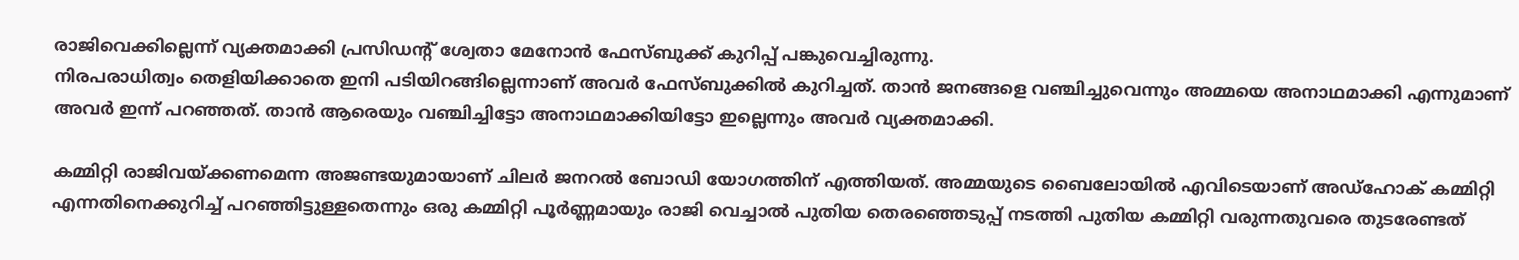രാജിവെക്കില്ലെന്ന് വ്യക്തമാക്കി പ്രസിഡന്റ് ശ്വേതാ മേനോന്‍ ഫേസ്ബുക്ക് കുറിപ്പ് പങ്കുവെച്ചിരുന്നു.
നിരപരാധിത്വം തെളിയിക്കാതെ ഇനി പടിയിറങ്ങില്ലെന്നാണ് അവര്‍ ഫേസ്ബുക്കില്‍ കുറിച്ചത്. താന്‍ ജനങ്ങളെ വഞ്ചിച്ചുവെന്നും അമ്മയെ അനാഥമാക്കി എന്നുമാണ് അവര്‍ ഇന്ന് പറഞ്ഞത്. താന്‍ ആരെയും വഞ്ചിച്ചിട്ടോ അനാഥമാക്കിയിട്ടോ ഇല്ലെന്നും അവര്‍ വ്യക്തമാക്കി.

കമ്മിറ്റി രാജിവയ്ക്കണമെന്ന അജണ്ടയുമായാണ് ചിലര്‍ ജനറല്‍ ബോഡി യോഗത്തിന് എത്തിയത്. അമ്മയുടെ ബൈലോയില്‍ എവിടെയാണ് അഡ്‌ഹോക് കമ്മിറ്റി എന്നതിനെക്കുറിച്ച് പറഞ്ഞിട്ടുള്ളതെന്നും ഒരു കമ്മിറ്റി പൂര്‍ണ്ണമായും രാജി വെച്ചാല്‍ പുതിയ തെരഞ്ഞെടുപ്പ് നടത്തി പുതിയ കമ്മിറ്റി വരുന്നതുവരെ തുടരേണ്ടത്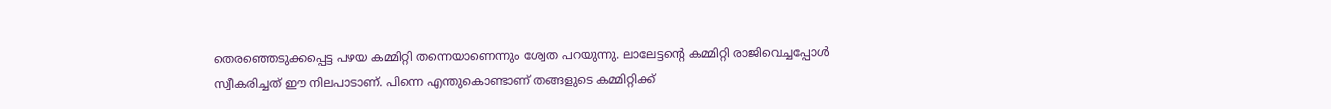തെരഞ്ഞെടുക്കപ്പെട്ട പഴയ കമ്മിറ്റി തന്നെയാണെന്നും ശ്വേത പറയുന്നു. ലാലേട്ടന്റെ കമ്മിറ്റി രാജിവെച്ചപ്പോള്‍ സ്വീകരിച്ചത് ഈ നിലപാടാണ്. പിന്നെ എന്തുകൊണ്ടാണ് തങ്ങളുടെ കമ്മിറ്റിക്ക്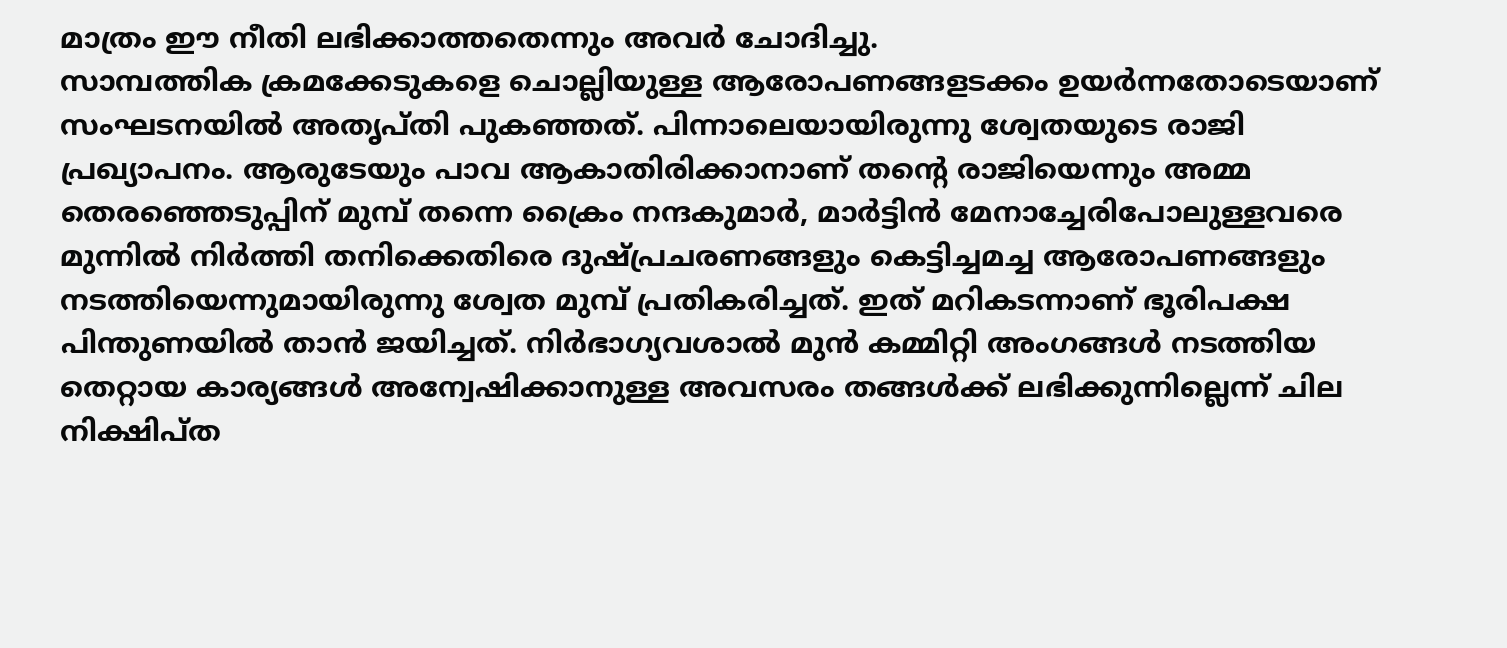മാത്രം ഈ നീതി ലഭിക്കാത്തതെന്നും അവര്‍ ചോദിച്ചു.
സാമ്പത്തിക ക്രമക്കേടുകളെ ചൊല്ലിയുള്ള ആരോപണങ്ങളടക്കം ഉയർന്നതോടെയാണ് സംഘടനയിൽ അതൃപ്തി പുകഞ്ഞത്. പിന്നാലെയായിരുന്നു ശ്വേതയുടെ രാജി പ്രഖ്യാപനം. ആരുടേയും പാവ ആകാതിരിക്കാനാണ് തന്റെ രാജിയെന്നും അമ്മ തെരഞ്ഞെടുപ്പിന് മുമ്പ് തന്നെ ക്രൈം നന്ദകുമാര്‍, മാര്‍ട്ടിന്‍ മേനാച്ചേരിപോലുള്ളവരെ മുന്നില്‍ നിര്‍ത്തി തനിക്കെതിരെ ദുഷ്പ്രചരണങ്ങളും കെട്ടിച്ചമച്ച ആരോപണങ്ങളും നടത്തിയെന്നുമായിരുന്നു ശ്വേത മുമ്പ് പ്രതികരിച്ചത്. ഇത് മറികടന്നാണ് ഭൂരിപക്ഷ പിന്തുണയില്‍ താന്‍ ജയിച്ചത്. നിര്‍ഭാഗ്യവശാല്‍ മുന്‍ കമ്മിറ്റി അംഗങ്ങള്‍ നടത്തിയ തെറ്റായ കാര്യങ്ങള്‍ അന്വേഷിക്കാനുള്ള അവസരം തങ്ങള്‍ക്ക് ലഭിക്കുന്നില്ലെന്ന് ചില നിക്ഷിപ്ത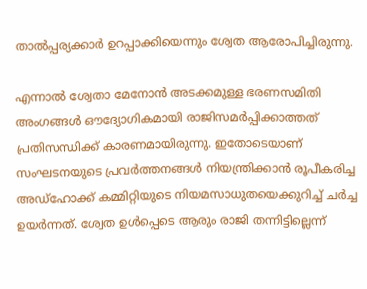താല്‍പ്പര്യക്കാര്‍ ഉറപ്പാക്കിയെന്നും ശ്വേത ആരോപിച്ചിരുന്നു.

എന്നാൽ ശ്വേതാ മേനോന്‍ അടക്കമുള്ള ഭരണസമിതി അംഗങ്ങള്‍ ഔദ്യോഗികമായി രാജിസമര്‍പ്പിക്കാത്തത് പ്രതിസന്ധിക്ക് കാരണമായിരുന്നു. ഇതോടെയാണ് സംഘടനയുടെ പ്രവര്‍ത്തനങ്ങള്‍ നിയന്ത്രിക്കാന്‍ രൂപീകരിച്ച അഡ്‌ഹോക്ക് കമ്മിറ്റിയുടെ നിയമസാധുതയെക്കുറിച്ച് ചര്‍ച്ച ഉയർന്നത്. ശ്വേത ഉൾപ്പെടെ ആരും രാജി തന്നിട്ടില്ലെന്ന്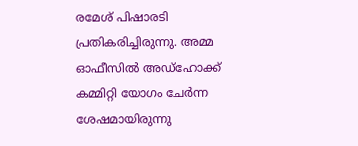രമേശ് പിഷാരടി പ്രതികരിച്ചിരുന്നു. അമ്മ ഓഫീസില്‍ അഡ്‌ഹോക്ക് കമ്മിറ്റി യോഗം ചേർന്ന ശേഷമായിരുന്നു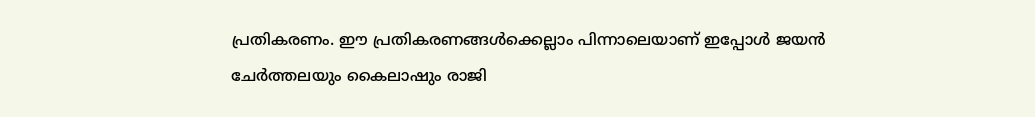പ്രതികരണം. ഈ പ്രതികരണങ്ങൾക്കെല്ലാം പിന്നാലെയാണ് ഇപ്പോൾ ജയൻ ചേർത്തലയും കൈലാഷും രാജി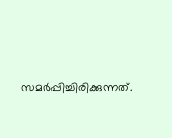സമർപ്പിച്ചിരിക്കുന്നത്.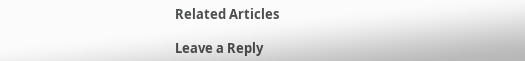Related Articles

Leave a Reply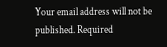Your email address will not be published. Required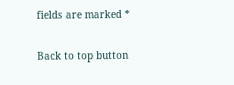fields are marked *

Back to top button